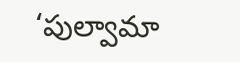‘పుల్వామా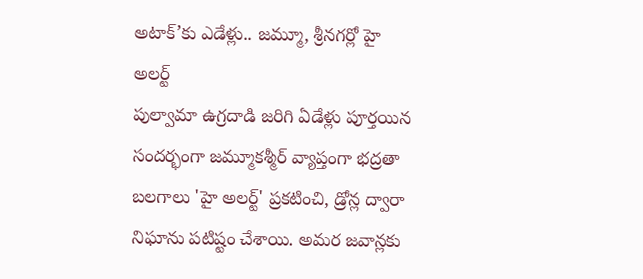అటాక్’కు ఎడేళ్లు.. జమ్మూ, శ్రీనగర్లో హై అలర్ట్
పుల్వామా ఉగ్రదాడి జరిగి ఏడేళ్లు పూర్తయిన సందర్భంగా జమ్మూకశ్మీర్ వ్యాప్తంగా భద్రతా బలగాలు 'హై అలర్ట్' ప్రకటించి, డ్రోన్ల ద్వారా నిఘాను పటిష్టం చేశాయి. అమర జవాన్లకు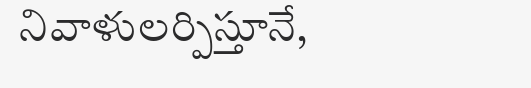నివాళులర్పిస్తూనే,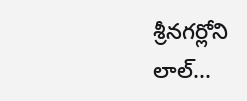శ్రీనగర్లోని లాల్...